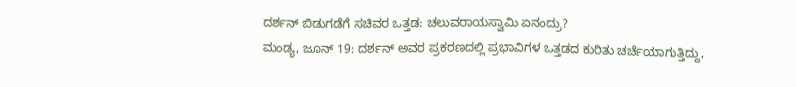ದರ್ಶನ್ ಬಿಡುಗಡೆಗೆ ಸಚಿವರ ಒತ್ತಡ: ಚಲುವರಾಯಸ್ವಾಮಿ ಏನಂದ್ರು?
ಮಂಡ್ಯ, ಜೂನ್ 19: ದರ್ಶನ್ ಅವರ ಪ್ರಕರಣದಲ್ಲಿ ಪ್ರಭಾವಿಗಳ ಒತ್ತಡದ ಕುರಿತು ಚರ್ಚೆಯಾಗುತ್ತಿದ್ದು,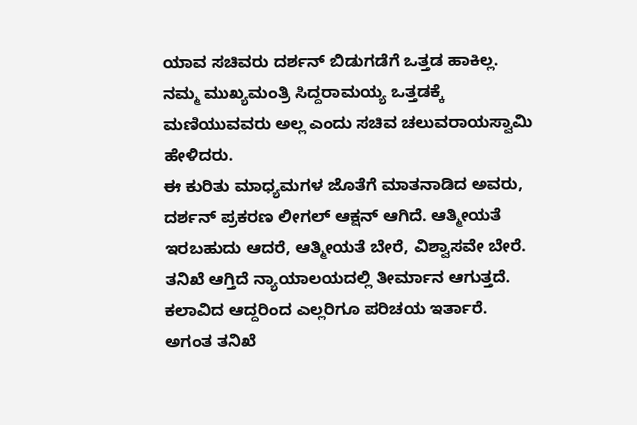ಯಾವ ಸಚಿವರು ದರ್ಶನ್ ಬಿಡುಗಡೆಗೆ ಒತ್ತಡ ಹಾಕಿಲ್ಲ. ನಮ್ಮ ಮುಖ್ಯಮಂತ್ರಿ ಸಿದ್ದರಾಮಯ್ಯ ಒತ್ತಡಕ್ಕೆ ಮಣಿಯುವವರು ಅಲ್ಲ ಎಂದು ಸಚಿವ ಚಲುವರಾಯಸ್ವಾಮಿ ಹೇಳಿದರು.
ಈ ಕುರಿತು ಮಾಧ್ಯಮಗಳ ಜೊತೆಗೆ ಮಾತನಾಡಿದ ಅವರು, ದರ್ಶನ್ ಪ್ರಕರಣ ಲೀಗಲ್ ಆಕ್ಷನ್ ಆಗಿದೆ. ಆತ್ಮೀಯತೆ ಇರಬಹುದು ಆದರೆ, ಆತ್ಮೀಯತೆ ಬೇರೆ, ವಿಶ್ವಾಸವೇ ಬೇರೆ. ತನಿಖೆ ಆಗ್ತಿದೆ ನ್ಯಾಯಾಲಯದಲ್ಲಿ ತೀರ್ಮಾನ ಆಗುತ್ತದೆ. ಕಲಾವಿದ ಆದ್ದರಿಂದ ಎಲ್ಲರಿಗೂ ಪರಿಚಯ ಇರ್ತಾರೆ. ಅಗಂತ ತನಿಖೆ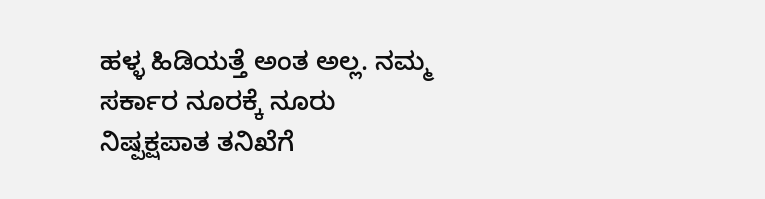ಹಳ್ಳ ಹಿಡಿಯತ್ತೆ ಅಂತ ಅಲ್ಲ. ನಮ್ಮ ಸರ್ಕಾರ ನೂರಕ್ಕೆ ನೂರು ನಿಷ್ಪಕ್ಷಪಾತ ತನಿಖೆಗೆ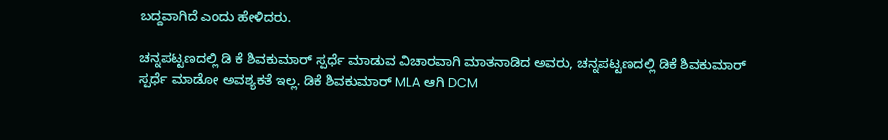ಬದ್ದವಾಗಿದೆ ಎಂದು ಹೇಳಿದರು.

ಚನ್ನಪಟ್ಟಣದಲ್ಲಿ ಡಿ ಕೆ ಶಿವಕುಮಾರ್ ಸ್ಪರ್ಧೆ ಮಾಡುವ ವಿಚಾರವಾಗಿ ಮಾತನಾಡಿದ ಅವರು, ಚನ್ನಪಟ್ಟಣದಲ್ಲಿ ಡಿಕೆ ಶಿವಕುಮಾರ್ ಸ್ಪರ್ಧೆ ಮಾಡೋ ಅವಶ್ಯಕತೆ ಇಲ್ಲ. ಡಿಕೆ ಶಿವಕುಮಾರ್ MLA ಆಗಿ DCM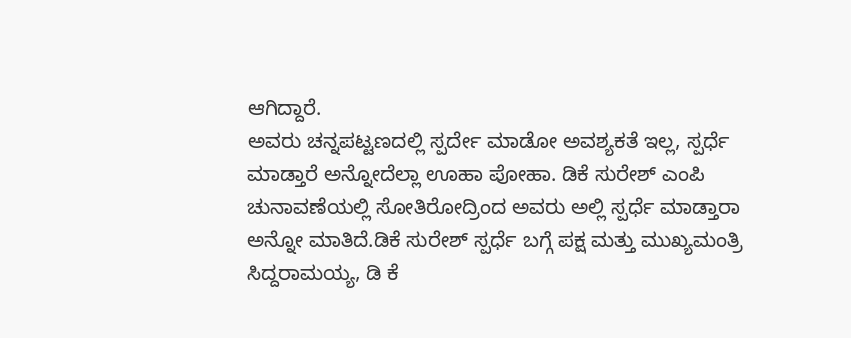ಆಗಿದ್ದಾರೆ.
ಅವರು ಚನ್ನಪಟ್ಟಣದಲ್ಲಿ ಸ್ಪರ್ದೇ ಮಾಡೋ ಅವಶ್ಯಕತೆ ಇಲ್ಲ, ಸ್ಪರ್ಧೆ ಮಾಡ್ತಾರೆ ಅನ್ನೋದೆಲ್ಲಾ ಊಹಾ ಪೋಹಾ. ಡಿಕೆ ಸುರೇಶ್ ಎಂಪಿ ಚುನಾವಣೆಯಲ್ಲಿ ಸೋತಿರೋದ್ರಿಂದ ಅವರು ಅಲ್ಲಿ ಸ್ಪರ್ಧೆ ಮಾಡ್ತಾರಾ ಅನ್ನೋ ಮಾತಿದೆ.ಡಿಕೆ ಸುರೇಶ್ ಸ್ಪರ್ಧೆ ಬಗ್ಗೆ ಪಕ್ಷ ಮತ್ತು ಮುಖ್ಯಮಂತ್ರಿ ಸಿದ್ದರಾಮಯ್ಯ, ಡಿ ಕೆ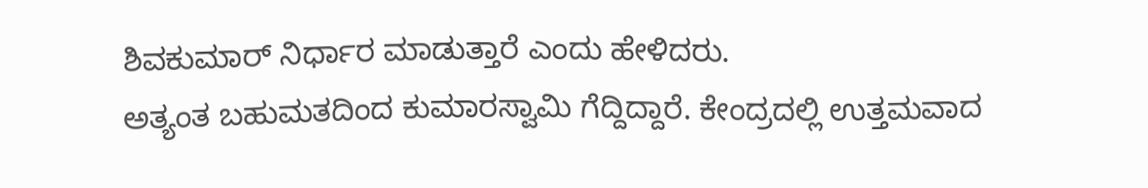ಶಿವಕುಮಾರ್ ನಿರ್ಧಾರ ಮಾಡುತ್ತಾರೆ ಎಂದು ಹೇಳಿದರು.
ಅತ್ಯಂತ ಬಹುಮತದಿಂದ ಕುಮಾರಸ್ವಾಮಿ ಗೆದ್ದಿದ್ದಾರೆ. ಕೇಂದ್ರದಲ್ಲಿ ಉತ್ತಮವಾದ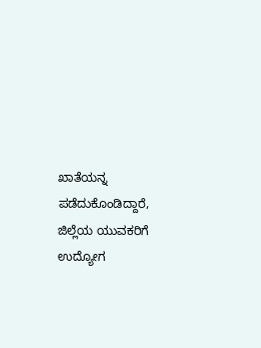ಖಾತೆಯನ್ನ ಪಡೆದುಕೊಂಡಿದ್ದಾರೆ, ಜಿಲ್ಲೆಯ ಯುವಕರಿಗೆ ಉದ್ಯೋಗ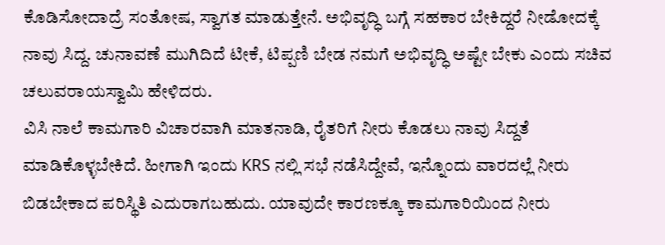ಕೊಡಿಸೋದಾದ್ರೆ ಸಂತೋಷ, ಸ್ವಾಗತ ಮಾಡುತ್ತೇನೆ. ಅಭಿವೃದ್ಧಿ ಬಗ್ಗೆ ಸಹಕಾರ ಬೇಕಿದ್ದರೆ ನೀಡೋದಕ್ಕೆ ನಾವು ಸಿದ್ದ. ಚುನಾವಣೆ ಮುಗಿದಿದೆ ಟೀಕೆ, ಟಿಪ್ಪಣಿ ಬೇಡ ನಮಗೆ ಅಭಿವೃದ್ಧಿ ಅಷ್ಟೇ ಬೇಕು ಎಂದು ಸಚಿವ ಚಲುವರಾಯಸ್ವಾಮಿ ಹೇಳಿದರು.
ವಿಸಿ ನಾಲೆ ಕಾಮಗಾರಿ ವಿಚಾರವಾಗಿ ಮಾತನಾಡಿ, ರೈತರಿಗೆ ನೀರು ಕೊಡಲು ನಾವು ಸಿದ್ದತೆ ಮಾಡಿಕೊಳ್ಳಬೇಕಿದೆ. ಹೀಗಾಗಿ ಇಂದು KRS ನಲ್ಲಿ ಸಭೆ ನಡೆಸಿದ್ದೇವೆ, ಇನ್ನೊಂದು ವಾರದಲ್ಲೆ ನೀರು ಬಿಡಬೇಕಾದ ಪರಿಸ್ಥಿತಿ ಎದುರಾಗಬಹುದು. ಯಾವುದೇ ಕಾರಣಕ್ಕೂ ಕಾಮಗಾರಿಯಿಂದ ನೀರು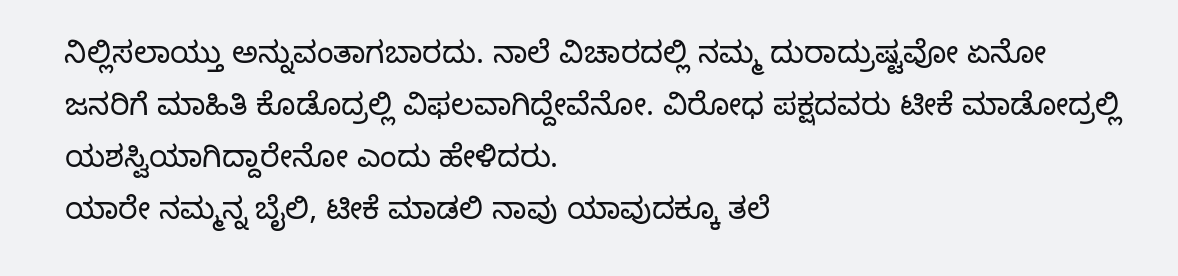ನಿಲ್ಲಿಸಲಾಯ್ತು ಅನ್ನುವಂತಾಗಬಾರದು. ನಾಲೆ ವಿಚಾರದಲ್ಲಿ ನಮ್ಮ ದುರಾದ್ರುಷ್ಟವೋ ಏನೋ ಜನರಿಗೆ ಮಾಹಿತಿ ಕೊಡೊದ್ರಲ್ಲಿ ವಿಫಲವಾಗಿದ್ದೇವೆನೋ. ವಿರೋಧ ಪಕ್ಷದವರು ಟೀಕೆ ಮಾಡೋದ್ರಲ್ಲಿ ಯಶಸ್ವಿಯಾಗಿದ್ದಾರೇನೋ ಎಂದು ಹೇಳಿದರು.
ಯಾರೇ ನಮ್ಮನ್ನ ಬೈಲಿ, ಟೀಕೆ ಮಾಡಲಿ ನಾವು ಯಾವುದಕ್ಕೂ ತಲೆ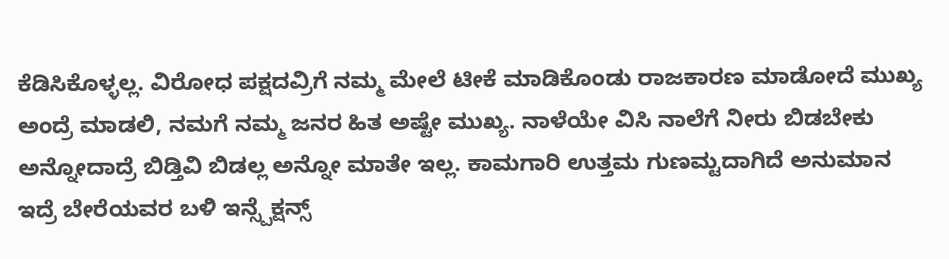ಕೆಡಿಸಿಕೊಳ್ಳಲ್ಲ. ವಿರೋಧ ಪಕ್ಷದವ್ರಿಗೆ ನಮ್ಮ ಮೇಲೆ ಟೀಕೆ ಮಾಡಿಕೊಂಡು ರಾಜಕಾರಣ ಮಾಡೋದೆ ಮುಖ್ಯ ಅಂದ್ರೆ ಮಾಡಲಿ, ನಮಗೆ ನಮ್ಮ ಜನರ ಹಿತ ಅಷ್ಟೇ ಮುಖ್ಯ. ನಾಳೆಯೇ ವಿಸಿ ನಾಲೆಗೆ ನೀರು ಬಿಡಬೇಕು ಅನ್ನೋದಾದ್ರೆ ಬಿಡ್ತಿವಿ ಬಿಡಲ್ಲ ಅನ್ನೋ ಮಾತೇ ಇಲ್ಲ. ಕಾಮಗಾರಿ ಉತ್ತಮ ಗುಣಮ್ಟದಾಗಿದೆ ಅನುಮಾನ ಇದ್ರೆ ಬೇರೆಯವರ ಬಳಿ ಇನ್ಸ್ಪೆಕ್ಷನ್ಸ್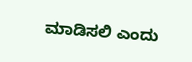ಮಾಡಿಸಲಿ ಎಂದು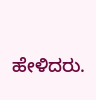ಹೇಳಿದರು.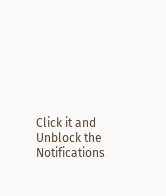Click it and Unblock the Notifications